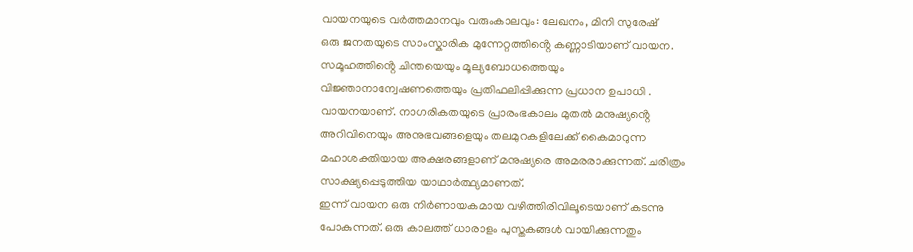വായനയുടെ വർത്തമാനവും വരുംകാലവും: ലേഖനം, മിനി സുരേഷ്
ഒരു ജനതയുടെ സാംസ്കാരിക മുന്നേറ്റത്തിൻ്റെ കണ്ണാടിയാണ് വായന. സമൂഹത്തിൻ്റെ ചിന്തയെയും മൂല്യബോധത്തെയും വിജ്ഞാനാന്വേഷണത്തെയും പ്രതിഫലിപ്പിക്കുന്ന പ്രധാന ഉപാധി . വായനയാണ്. നാഗരികതയുടെ പ്രാരംഭകാലം മുതൽ മനുഷ്യൻ്റെ അറിവിനെയും അനുഭവങ്ങളെയും തലമുറകളിലേക്ക് കൈമാറുന്ന മഹാശക്തിയായ അക്ഷരങ്ങളാണ് മനുഷ്യരെ അമരരാക്കുന്നത്. ചരിത്രം സാക്ഷ്യപ്പെടുത്തിയ യാഥാർത്ഥ്യമാണത്.
ഇന്ന് വായന ഒരു നിർണായകമായ വഴിത്തിരിവിലൂടെയാണ് കടന്നു പോകുന്നത്. ഒരു കാലത്ത് ധാരാളം പുസ്തകങ്ങൾ വായിക്കുന്നതും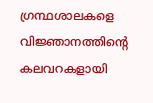ഗ്രന്ഥശാലകളെ വിജ്ഞാനത്തിൻ്റെ കലവറകളായി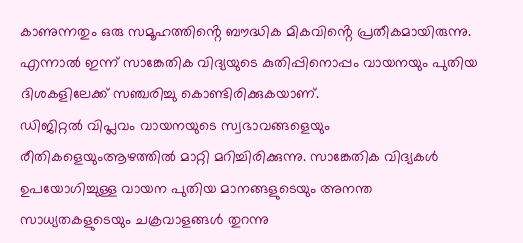കാണുന്നതും ഒരു സമൂഹത്തിൻ്റെ ബൗദ്ധിക മികവിൻ്റെ പ്രതീകമായിരുന്നു. എന്നാൽ ഇന്ന് സാങ്കേതിക വിദ്യയുടെ കുതിപ്പിനൊപ്പം വായനയും പുതിയ ദിശകളിലേക്ക് സഞ്ചരിച്ചു കൊണ്ടിരിക്കുകയാണ്.
ഡിജിറ്റൽ വിപ്ലവം വായനയുടെ സ്വഭാവങ്ങളെയും രീതികളെയുംആഴത്തിൽ മാറ്റി മറിച്ചിരിക്കുന്നു. സാങ്കേതിക വിദ്യകൾ ഉപയോഗിച്ചുള്ള വായന പുതിയ മാനങ്ങളുടെയും അനന്ത സാധ്യതകളുടെയും ചക്രവാളങ്ങൾ തുറന്നു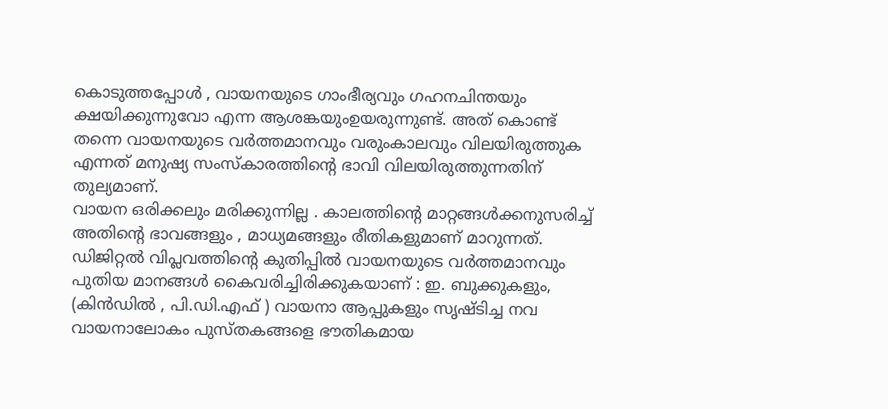കൊടുത്തപ്പോൾ , വായനയുടെ ഗാംഭീര്യവും ഗഹനചിന്തയും ക്ഷയിക്കുന്നുവോ എന്ന ആശങ്കയുംഉയരുന്നുണ്ട്. അത് കൊണ്ട് തന്നെ വായനയുടെ വർത്തമാനവും വരുംകാലവും വിലയിരുത്തുക എന്നത് മനുഷ്യ സംസ്കാരത്തിൻ്റെ ഭാവി വിലയിരുത്തുന്നതിന് തുല്യമാണ്.
വായന ഒരിക്കലും മരിക്കുന്നില്ല . കാലത്തിൻ്റെ മാറ്റങ്ങൾക്കനുസരിച്ച് അതിൻ്റെ ഭാവങ്ങളും , മാധ്യമങ്ങളും രീതികളുമാണ് മാറുന്നത്. ഡിജിറ്റൽ വിപ്ലവത്തിൻ്റെ കുതിപ്പിൽ വായനയുടെ വർത്തമാനവും പുതിയ മാനങ്ങൾ കൈവരിച്ചിരിക്കുകയാണ് : ഇ. ബുക്കുകളും, (കിൻഡിൽ , പി.ഡി.എഫ് ) വായനാ ആപ്പുകളും സൃഷ്ടിച്ച നവ വായനാലോകം പുസ്തകങ്ങളെ ഭൗതികമായ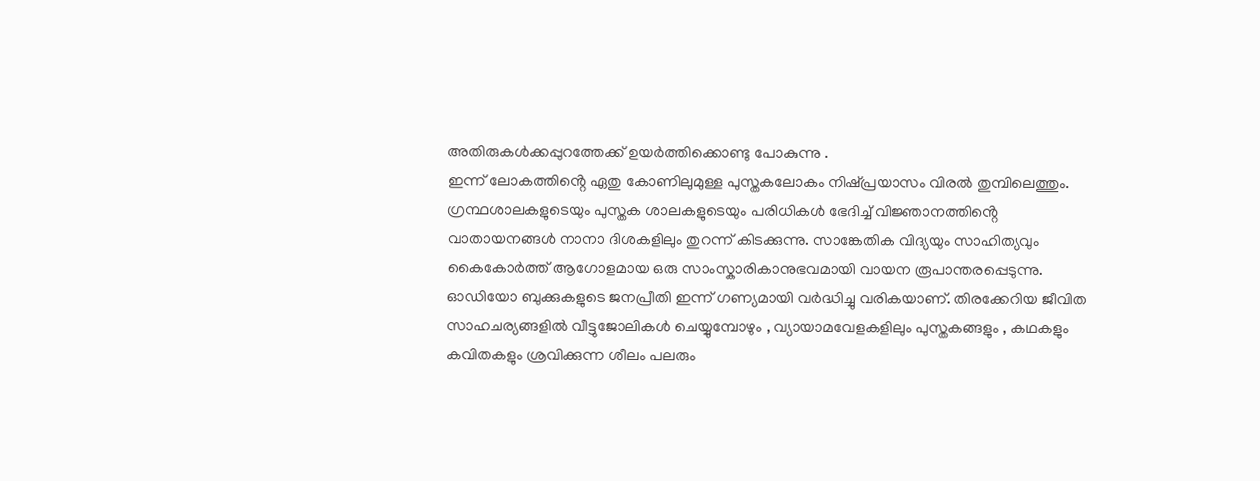അതിരുകൾക്കപ്പുറത്തേക്ക് ഉയർത്തിക്കൊണ്ടു പോകുന്നു .
ഇന്ന് ലോകത്തിൻ്റെ ഏതു കോണിലുമുള്ള പുസ്തകലോകം നിഷ്പ്രയാസം വിരൽ തുമ്പിലെത്തും. ഗ്രന്ഥശാലകളുടെയും പുസ്തക ശാലകളുടെയും പരിധികൾ ഭേദിച്ച് വിജ്ഞാനത്തിൻ്റെ വാതായനങ്ങൾ നാനാ ദിശകളിലും തുറന്ന് കിടക്കുന്നു. സാങ്കേതിക വിദ്യയും സാഹിത്യവും കൈകോർത്ത് ആഗോളമായ ഒരു സാംസ്കാരികാനുഭവമായി വായന രൂപാന്തരപ്പെടുന്നു.
ഓഡിയോ ബുക്കുകളുടെ ജനപ്രീതി ഇന്ന് ഗണ്യമായി വർദ്ധിച്ചു വരികയാണ്. തിരക്കേറിയ ജീവിത സാഹചര്യങ്ങളിൽ വീട്ടുജോലികൾ ചെയ്യുമ്പോഴും , വ്യായാമവേളകളിലും പുസ്തകങ്ങളും , കഥകളും കവിതകളും ശ്രവിക്കുന്ന ശീലം പലരും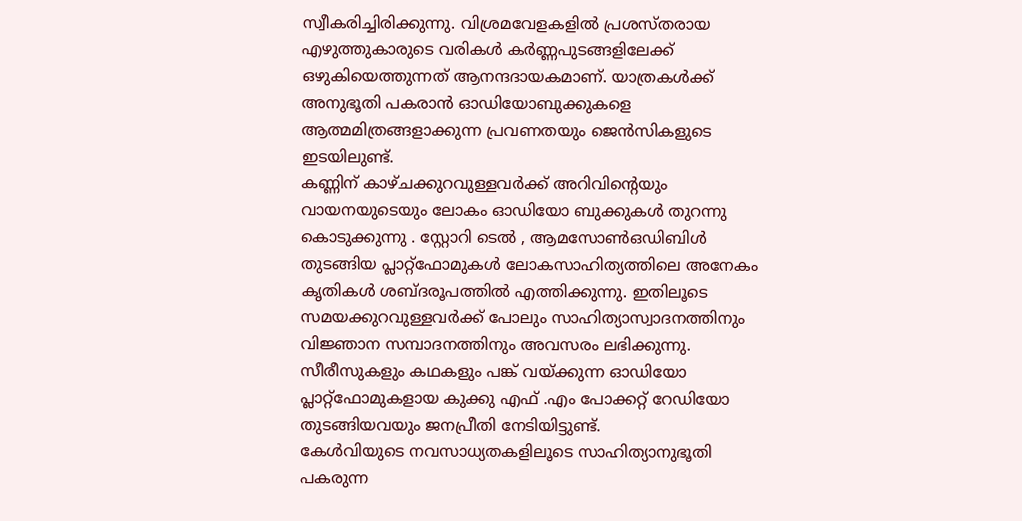സ്വീകരിച്ചിരിക്കുന്നു. വിശ്രമവേളകളിൽ പ്രശസ്തരായ എഴുത്തുകാരുടെ വരികൾ കർണ്ണപുടങ്ങളിലേക്ക് ഒഴുകിയെത്തുന്നത് ആനന്ദദായകമാണ്. യാത്രകൾക്ക് അനുഭൂതി പകരാൻ ഓഡിയോബുക്കുകളെ ആത്മമിത്രങ്ങളാക്കുന്ന പ്രവണതയും ജെൻസികളുടെ ഇടയിലുണ്ട്.
കണ്ണിന് കാഴ്ചക്കുറവുള്ളവർക്ക് അറിവിൻ്റെയും വായനയുടെയും ലോകം ഓഡിയോ ബുക്കുകൾ തുറന്നു കൊടുക്കുന്നു . സ്റ്റോറി ടെൽ , ആമസോൺഒഡിബിൾ തുടങ്ങിയ പ്ലാറ്റ്ഫോമുകൾ ലോകസാഹിത്യത്തിലെ അനേകം കൃതികൾ ശബ്ദരൂപത്തിൽ എത്തിക്കുന്നു. ഇതിലൂടെ സമയക്കുറവുള്ളവർക്ക് പോലും സാഹിത്യാസ്വാദനത്തിനും വിജ്ഞാന സമ്പാദനത്തിനും അവസരം ലഭിക്കുന്നു. സീരീസുകളും കഥകളും പങ്ക് വയ്ക്കുന്ന ഓഡിയോ പ്ലാറ്റ്ഫോമുകളായ കുക്കു എഫ് .എം പോക്കറ്റ് റേഡിയോ തുടങ്ങിയവയും ജനപ്രീതി നേടിയിട്ടുണ്ട്.
കേൾവിയുടെ നവസാധ്യതകളിലൂടെ സാഹിത്യാനുഭൂതി പകരുന്ന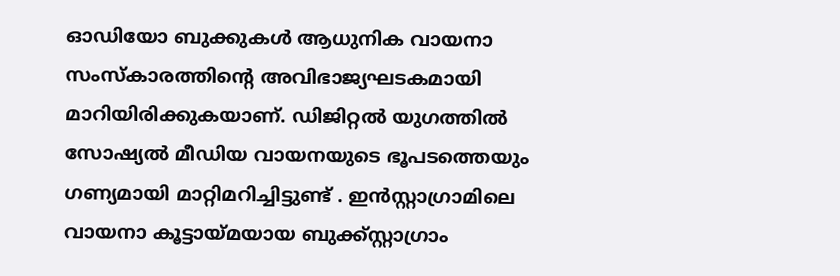ഓഡിയോ ബുക്കുകൾ ആധുനിക വായനാ സംസ്കാരത്തിൻ്റെ അവിഭാജ്യഘടകമായി മാറിയിരിക്കുകയാണ്. ഡിജിറ്റൽ യുഗത്തിൽ സോഷ്യൽ മീഡിയ വായനയുടെ ഭൂപടത്തെയും ഗണ്യമായി മാറ്റിമറിച്ചിട്ടുണ്ട് . ഇൻസ്റ്റാഗ്രാമിലെ വായനാ കൂട്ടായ്മയായ ബുക്ക്സ്റ്റാഗ്രാം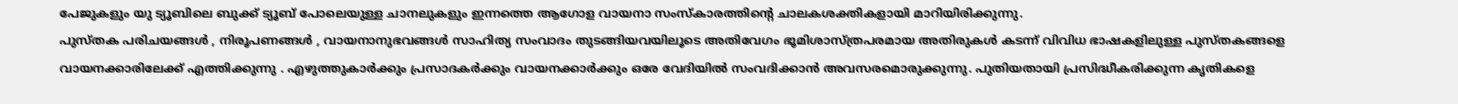പേജുകളും യു ട്യൂബിലെ ബുക്ക് ട്യൂബ് പോലെയുള്ള ചാനലുകളും ഇന്നത്തെ ആഗോള വായനാ സംസ്കാരത്തിൻ്റെ ചാലകശക്തികളായി മാറിയിരിക്കുന്നു.
പുസ്തക പരിചയങ്ങൾ , നിരൂപണങ്ങൾ , വായനാനുഭവങ്ങൾ സാഹിത്യ സംവാദം തുടങ്ങിയവയിലൂടെ അതിവേഗം ഭൂമിശാസ്ത്രപരമായ അതിരുകൾ കടന്ന് വിവിധ ഭാഷകളിലുള്ള പുസ്തകങ്ങളെ വായനക്കാരിലേക്ക് എത്തിക്കുന്നു . എഴുത്തുകാർക്കും പ്രസാദകർക്കും വായനക്കാർക്കും ഒരേ വേദിയിൽ സംവദിക്കാൻ അവസരമൊരുക്കുന്നു. പുതിയതായി പ്രസിദ്ധീകരിക്കുന്ന കൃതികളെ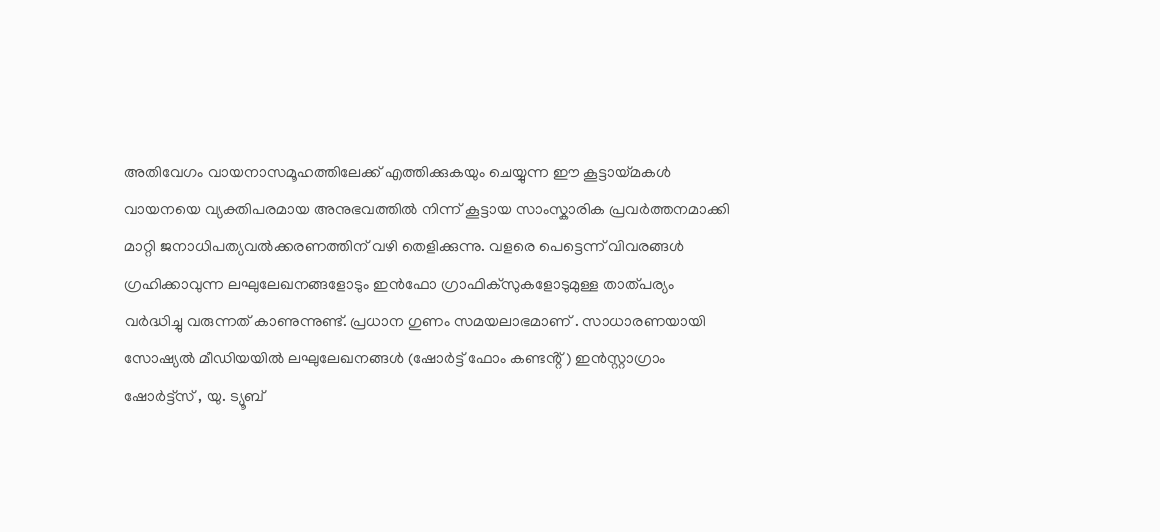അതിവേഗം വായനാസമൂഹത്തിലേക്ക് എത്തിക്കുകയും ചെയ്യുന്ന ഈ കൂട്ടായ്മകൾ വായനയെ വ്യക്തിപരമായ അനുഭവത്തിൽ നിന്ന് കൂട്ടായ സാംസ്കാരിക പ്രവർത്തനമാക്കി മാറ്റി ജനാധിപത്യവൽക്കരണത്തിന് വഴി തെളിക്കുന്നു. വളരെ പെട്ടെന്ന് വിവരങ്ങൾ ഗ്രഹിക്കാവുന്ന ലഘുലേഖനങ്ങളോടും ഇൻഫോ ഗ്രാഫിക്സുകളോടുമുള്ള താത്പര്യം വർദ്ധിച്ചു വരുന്നത് കാണുന്നുണ്ട്. പ്രധാന ഗുണം സമയലാഭമാണ് . സാധാരണയായി സോഷ്യൽ മീഡിയയിൽ ലഘുലേഖനങ്ങൾ (ഷോർട്ട് ഫോം കണ്ടൻ്റ് ) ഇൻസ്റ്റാഗ്രാം ഷോർട്ട്സ് , യു. ട്യൂബ്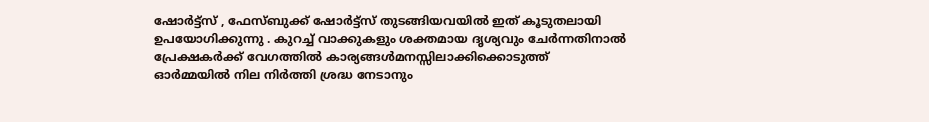ഷോർട്ട്സ് , ഫേസ്ബുക്ക് ഷോർട്ട്സ് തുടങ്ങിയവയിൽ ഇത് കൂടുതലായി ഉപയോഗിക്കുന്നു . കുറച്ച് വാക്കുകളും ശക്തമായ ദൃശ്യവും ചേർന്നതിനാൽ പ്രേക്ഷകർക്ക് വേഗത്തിൽ കാര്യങ്ങൾമനസ്സിലാക്കിക്കൊടുത്ത് ഓർമ്മയിൽ നില നിർത്തി ശ്രദ്ധ നേടാനും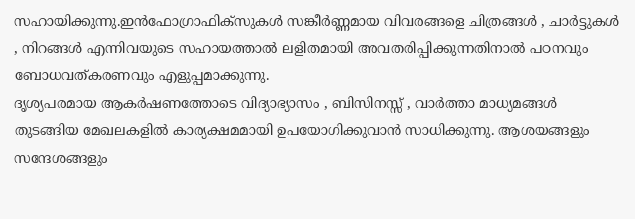സഹായിക്കുന്നു.ഇൻഫോഗ്രാഫിക്സുകൾ സങ്കീർണ്ണമായ വിവരങ്ങളെ ചിത്രങ്ങൾ , ചാർട്ടുകൾ , നിറങ്ങൾ എന്നിവയുടെ സഹായത്താൽ ലളിതമായി അവതരിപ്പിക്കുന്നതിനാൽ പഠനവും ബോധവത്കരണവും എളുപ്പമാക്കുന്നു.
ദൃശ്യപരമായ ആകർഷണത്തോടെ വിദ്യാഭ്യാസം , ബിസിനസ്സ് , വാർത്താ മാധ്യമങ്ങൾ തുടങ്ങിയ മേഖലകളിൽ കാര്യക്ഷമമായി ഉപയോഗിക്കുവാൻ സാധിക്കുന്നു. ആശയങ്ങളും സന്ദേശങ്ങളും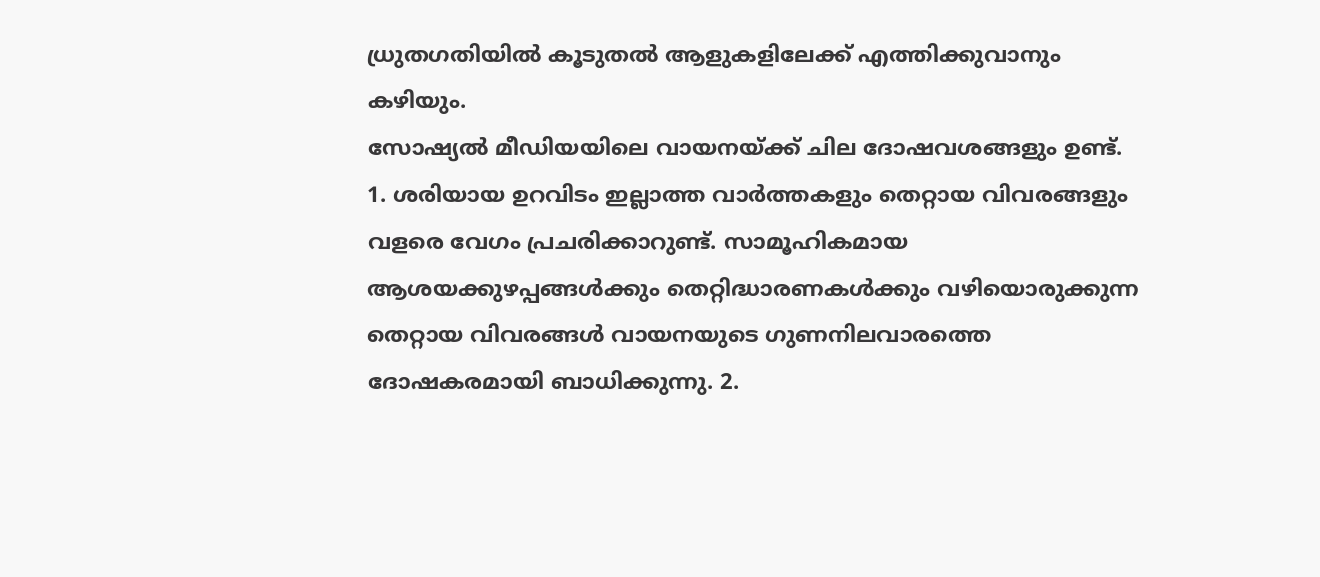ധ്രുതഗതിയിൽ കൂടുതൽ ആളുകളിലേക്ക് എത്തിക്കുവാനും കഴിയും.
സോഷ്യൽ മീഡിയയിലെ വായനയ്ക്ക് ചില ദോഷവശങ്ങളും ഉണ്ട്. 1. ശരിയായ ഉറവിടം ഇല്ലാത്ത വാർത്തകളും തെറ്റായ വിവരങ്ങളും വളരെ വേഗം പ്രചരിക്കാറുണ്ട്. സാമൂഹികമായ ആശയക്കുഴപ്പങ്ങൾക്കും തെറ്റിദ്ധാരണകൾക്കും വഴിയൊരുക്കുന്ന തെറ്റായ വിവരങ്ങൾ വായനയുടെ ഗുണനിലവാരത്തെ ദോഷകരമായി ബാധിക്കുന്നു. 2.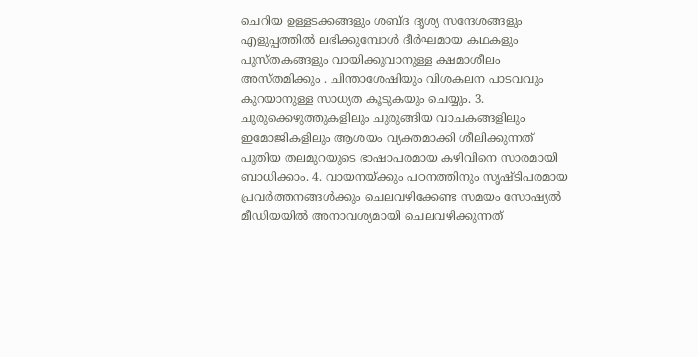ചെറിയ ഉള്ളടക്കങ്ങളും ശബ്ദ ദൃശ്യ സന്ദേശങ്ങളും എളുപ്പത്തിൽ ലഭിക്കുമ്പോൾ ദീർഘമായ കഥകളും പുസ്തകങ്ങളും വായിക്കുവാനുള്ള ക്ഷമാശീലം അസ്തമിക്കും . ചിന്താശേഷിയും വിശകലന പാടവവും കുറയാനുള്ള സാധ്യത കൂടുകയും ചെയ്യും. 3. ചുരുക്കെഴുത്തുകളിലും ചുരുങ്ങിയ വാചകങ്ങളിലും ഇമോജികളിലും ആശയം വ്യക്തമാക്കി ശീലിക്കുന്നത് പുതിയ തലമുറയുടെ ഭാഷാപരമായ കഴിവിനെ സാരമായി ബാധിക്കാം. 4. വായനയ്ക്കും പഠനത്തിനും സൃഷ്ടിപരമായ പ്രവർത്തനങ്ങൾക്കും ചെലവഴിക്കേണ്ട സമയം സോഷ്യൽ മീഡിയയിൽ അനാവശ്യമായി ചെലവഴിക്കുന്നത്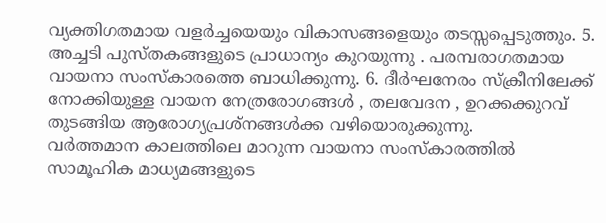വ്യക്തിഗതമായ വളർച്ചയെയും വികാസങ്ങളെയും തടസ്സപ്പെടുത്തും. 5. അച്ചടി പുസ്തകങ്ങളുടെ പ്രാധാന്യം കുറയുന്നു . പരമ്പരാഗതമായ വായനാ സംസ്കാരത്തെ ബാധിക്കുന്നു. 6. ദീർഘനേരം സ്ക്രീനിലേക്ക് നോക്കിയുള്ള വായന നേത്രരോഗങ്ങൾ , തലവേദന , ഉറക്കക്കുറവ് തുടങ്ങിയ ആരോഗ്യപ്രശ്നങ്ങൾക്ക വഴിയൊരുക്കുന്നു.
വർത്തമാന കാലത്തിലെ മാറുന്ന വായനാ സംസ്കാരത്തിൽ സാമൂഹിക മാധ്യമങ്ങളുടെ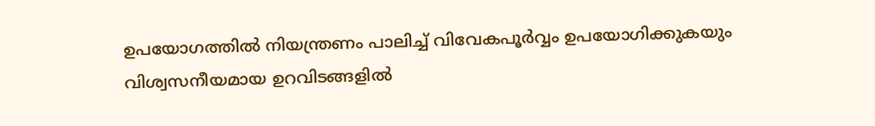ഉപയോഗത്തിൽ നിയന്ത്രണം പാലിച്ച് വിവേകപൂർവ്വം ഉപയോഗിക്കുകയും വിശ്വസനീയമായ ഉറവിടങ്ങളിൽ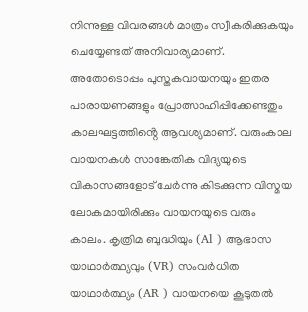നിന്നുള്ള വിവരങ്ങൾ മാത്രം സ്വീകരിക്കുകയും ചെയ്യേണ്ടത് അനിവാര്യമാണ്. അതോടൊപ്പം പുസ്തകവായനയും ഇതര പാരായണങ്ങളും പ്രോത്സാഹിപ്പിക്കേണ്ടതും കാലഘട്ടത്തിൻ്റെ ആവശ്യമാണ്. വരുംകാല വായനകൾ സാങ്കേതിക വിദ്യയുടെ വികാസങ്ങളോട് ചേർന്നു കിടക്കുന്ന വിസ്മയ ലോകമായിരിക്കും വായനയുടെ വരും കാലം. കൃത്രിമ ബുദ്ധിയും (Al ) ആഭാസ യാഥാർത്ഥ്യവും (VR) സംവർധിത യാഥാർത്ഥ്യം (AR ) വായനയെ കൂടുതൽ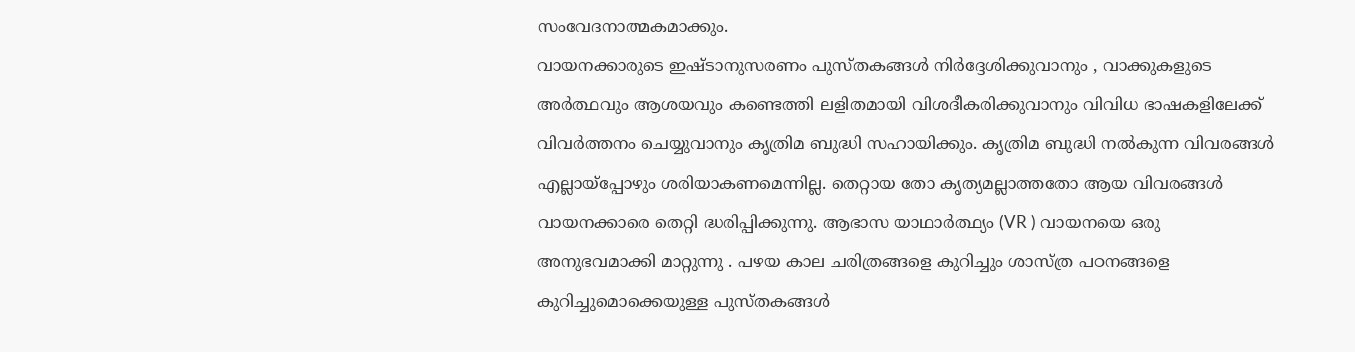സംവേദനാത്മകമാക്കും.
വായനക്കാരുടെ ഇഷ്ടാനുസരണം പുസ്തകങ്ങൾ നിർദ്ദേശിക്കുവാനും , വാക്കുകളുടെ അർത്ഥവും ആശയവും കണ്ടെത്തി ലളിതമായി വിശദീകരിക്കുവാനും വിവിധ ഭാഷകളിലേക്ക് വിവർത്തനം ചെയ്യുവാനും കൃത്രിമ ബുദ്ധി സഹായിക്കും. കൃത്രിമ ബുദ്ധി നൽകുന്ന വിവരങ്ങൾ എല്ലായ്പ്പോഴും ശരിയാകണമെന്നില്ല. തെറ്റായ തോ കൃത്യമല്ലാത്തതോ ആയ വിവരങ്ങൾ വായനക്കാരെ തെറ്റി ദ്ധരിപ്പിക്കുന്നു. ആഭാസ യാഥാർത്ഥ്യം (VR ) വായനയെ ഒരു അനുഭവമാക്കി മാറ്റുന്നു . പഴയ കാല ചരിത്രങ്ങളെ കുറിച്ചും ശാസ്ത്ര പഠനങ്ങളെ കുറിച്ചുമൊക്കെയുള്ള പുസ്തകങ്ങൾ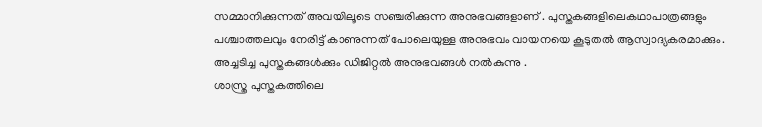സമ്മാനിക്കുന്നത് അവയിലൂടെ സഞ്ചരിക്കുന്ന അനുഭവങ്ങളാണ് . പുസ്തകങ്ങളിലെകഥാപാത്രങ്ങളും പശ്ചാത്തലവും നേരിട്ട് കാണുന്നത് പോലെയുള്ള അനുഭവം വായനയെ കൂടുതൽ ആസ്വാദ്യകരമാക്കും. അച്ചടിച്ച പുസ്തകങ്ങൾക്കും ഡിജിറ്റൽ അനുഭവങ്ങൾ നൽകുന്നു .
ശാസ്ത്ര പുസ്തകത്തിലെ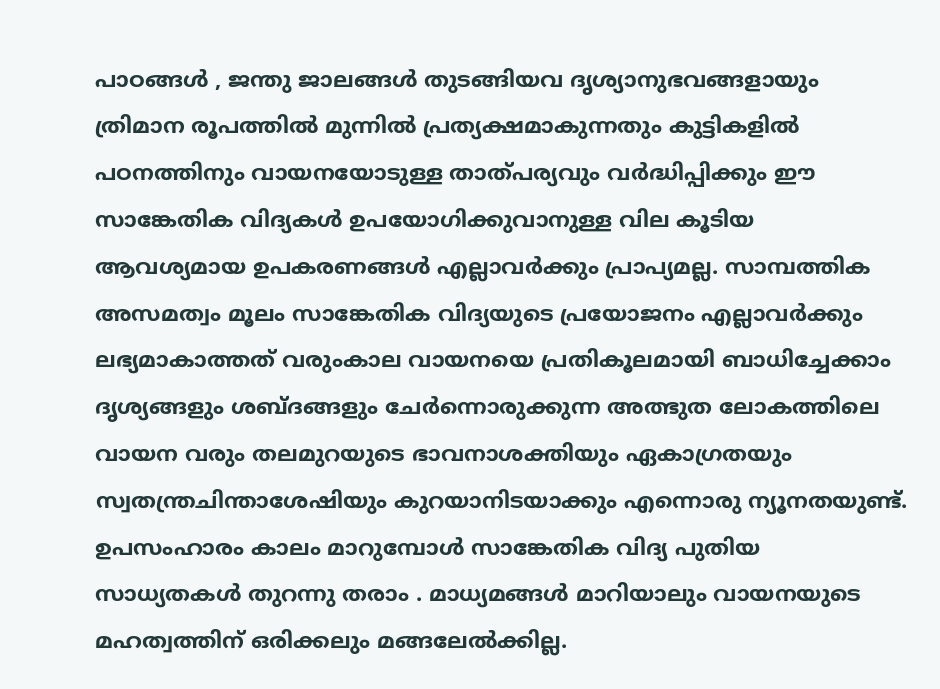പാഠങ്ങൾ , ജന്തു ജാലങ്ങൾ തുടങ്ങിയവ ദൃശ്യാനുഭവങ്ങളായും ത്രിമാന രൂപത്തിൽ മുന്നിൽ പ്രത്യക്ഷമാകുന്നതും കുട്ടികളിൽ പഠനത്തിനും വായനയോടുള്ള താത്പര്യവും വർദ്ധിപ്പിക്കും ഈ സാങ്കേതിക വിദ്യകൾ ഉപയോഗിക്കുവാനുള്ള വില കൂടിയ ആവശ്യമായ ഉപകരണങ്ങൾ എല്ലാവർക്കും പ്രാപ്യമല്ല. സാമ്പത്തിക അസമത്വം മൂലം സാങ്കേതിക വിദ്യയുടെ പ്രയോജനം എല്ലാവർക്കും ലഭ്യമാകാത്തത് വരുംകാല വായനയെ പ്രതികൂലമായി ബാധിച്ചേക്കാം ദൃശ്യങ്ങളും ശബ്ദങ്ങളും ചേർന്നൊരുക്കുന്ന അത്ഭുത ലോകത്തിലെ വായന വരും തലമുറയുടെ ഭാവനാശക്തിയും ഏകാഗ്രതയും സ്വതന്ത്രചിന്താശേഷിയും കുറയാനിടയാക്കും എന്നൊരു ന്യൂനതയുണ്ട്. ഉപസംഹാരം കാലം മാറുമ്പോൾ സാങ്കേതിക വിദ്യ പുതിയ സാധ്യതകൾ തുറന്നു തരാം . മാധ്യമങ്ങൾ മാറിയാലും വായനയുടെ മഹത്വത്തിന് ഒരിക്കലും മങ്ങലേൽക്കില്ല.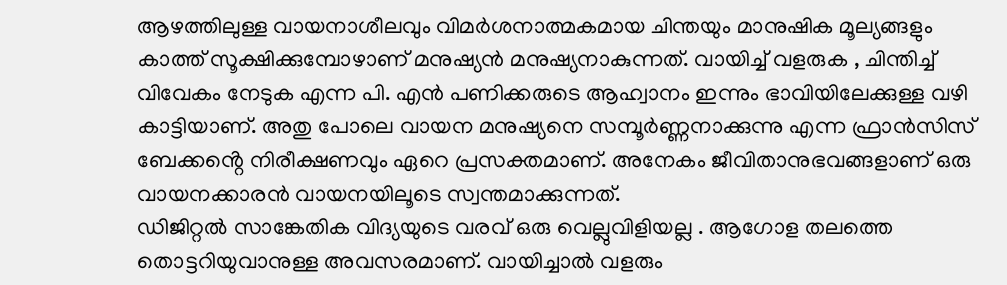ആഴത്തിലുള്ള വായനാശീലവും വിമർശനാത്മകമായ ചിന്തയും മാനുഷിക മൂല്യങ്ങളും കാത്ത് സൂക്ഷിക്കുമ്പോഴാണ് മനുഷ്യൻ മനുഷ്യനാകുന്നത്. വായിച്ച് വളരുക , ചിന്തിച്ച് വിവേകം നേടുക എന്ന പി. എൻ പണിക്കരുടെ ആഹ്വാനം ഇന്നും ഭാവിയിലേക്കുള്ള വഴി കാട്ടിയാണ്. അതു പോലെ വായന മനുഷ്യനെ സമ്പൂർണ്ണനാക്കുന്നു എന്ന ഫ്രാൻസിസ് ബേക്കൻ്റെ നിരീക്ഷണവും ഏറെ പ്രസക്തമാണ്. അനേകം ജീവിതാനുഭവങ്ങളാണ് ഒരു വായനക്കാരൻ വായനയിലൂടെ സ്വന്തമാക്കുന്നത്.
ഡിജിറ്റൽ സാങ്കേതിക വിദ്യയുടെ വരവ് ഒരു വെല്ലുവിളിയല്ല . ആഗോള തലത്തെ തൊട്ടറിയുവാനുള്ള അവസരമാണ്. വായിച്ചാൽ വളരും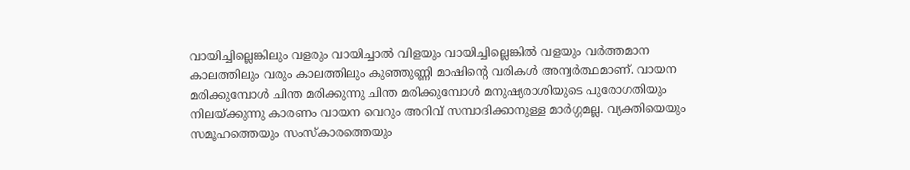വായിച്ചില്ലെങ്കിലും വളരും വായിച്ചാൽ വിളയും വായിച്ചില്ലെങ്കിൽ വളയും വർത്തമാന കാലത്തിലും വരും കാലത്തിലും കുഞ്ഞുണ്ണി മാഷിൻ്റെ വരികൾ അന്വർത്ഥമാണ്. വായന മരിക്കുമ്പോൾ ചിന്ത മരിക്കുന്നു ചിന്ത മരിക്കുമ്പോൾ മനുഷ്യരാശിയുടെ പുരോഗതിയും നിലയ്ക്കുന്നു കാരണം വായന വെറും അറിവ് സമ്പാദിക്കാനുള്ള മാർഗ്ഗമല്ല. വ്യക്തിയെയും സമൂഹത്തെയും സംസ്കാരത്തെയും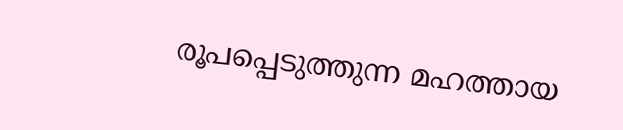രൂപപ്പെടുത്തുന്ന മഹത്തായ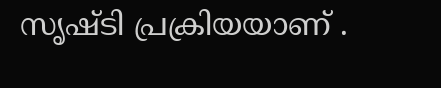സൃഷ്ടി പ്രക്രിയയാണ് .